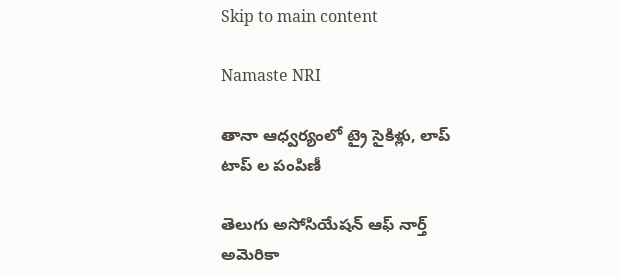Skip to main content

Namaste NRI

తానా ఆధ్వర్యంలో ట్రై సైకిళ్లు, లాప్ టాప్ ల పంపిణీ

తెలుగు అసోసియేషన్‌ ఆఫ్‌ నార్త్‌ అమెరికా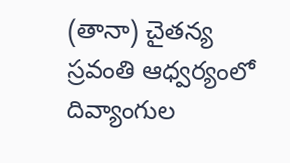(తానా) చైతన్య స్రవంతి ఆధ్వర్యంలో దివ్యాంగుల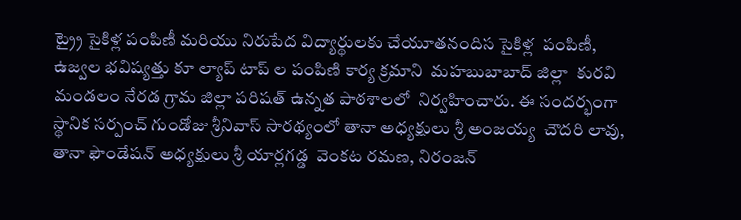ట్ర్రై సైకిళ్ల పంపిణీ మరియు నిరుపేద విద్యార్థులకు చేయూతనందిస సైకిళ్ల  పంపిణీ, ఉజ్వల భవిష్యత్తు కూ ల్యాప్‌ టాప్‌ ల పంపిణి కార్య క్రమాని  మహబుబాబాద్‌ జిల్లా  కురవి మండలం నేరడ గ్రామ జిల్లా పరిషత్‌ ఉన్నత పాఠశాలలో  నిర్వహించారు. ఈ సందర్భంగా స్థానిక సర్పంచ్‌ గుండోజు శ్రీనివాస్‌ సారథ్యంలో తానా అధ్యక్షులు శ్రీ అంజయ్య  చౌదరి లావు, తానా ఫౌండేషన్‌ అధ్యక్షులు శ్రీ యార్లగడ్డ  వెంకట రమణ, నిరంజన్‌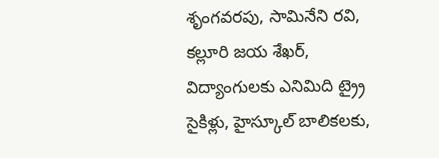శృంగవరపు, సామినేని రవి, కల్లూరి జయ శేఖర్‌, విద్యాంగులకు ఎనిమిది ట్ర్రై సైకిళ్లు, హైస్కూల్‌ బాలికలకు,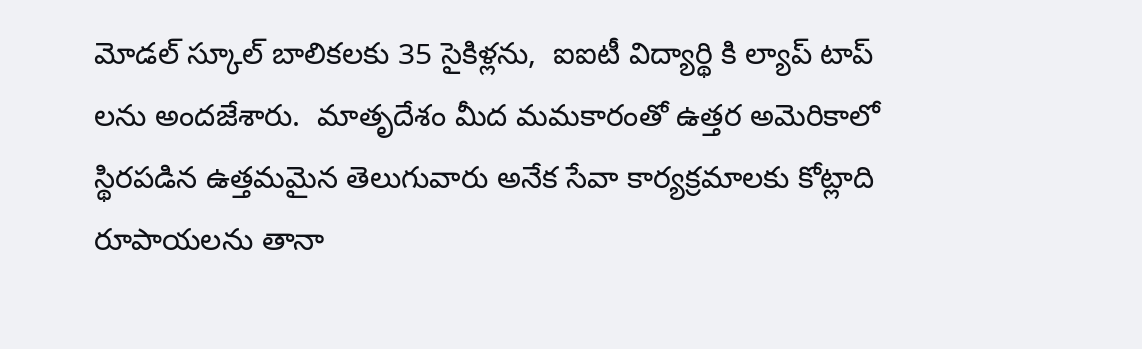మోడల్‌ స్కూల్‌ బాలికలకు 35 సైకిళ్లను,  ఐఐటీ విద్యార్థి కి ల్యాప్‌ టాప్‌ లను అందజేశారు.  మాతృదేశం మీద మమకారంతో ఉత్తర అమెరికాలో స్థిరపడిన ఉత్తమమైన తెలుగువారు అనేక సేవా కార్యక్రమాలకు కోట్లాది రూపాయలను తానా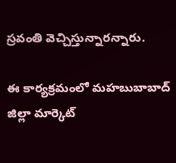స్రవంతి వెచ్చిస్తున్నారన్నారు.

ఈ కార్యక్రమంలో మహబుబాబాద్‌ జిల్లా మార్కెట్‌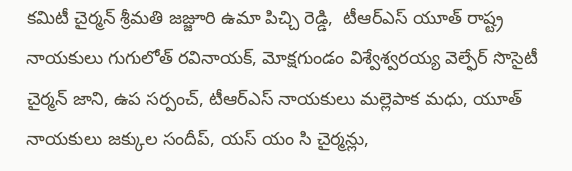కమిటీ చైర్మన్‌ శ్రీమతి జజ్జూరి ఉమా పిచ్చి రెడ్డి,  టీఆర్‌ఎస్‌ యూత్‌ రాష్ట్ర నాయకులు గుగులోత్‌ రవినాయక్‌, మోక్షగుండం విశ్వేశ్వరయ్య వెల్ఫేర్‌ సొసైటీ చైర్మన్‌ జాని, ఉప సర్పంచ్‌, టీఆర్‌ఎస్‌ నాయకులు మల్లెపాక మధు, యూత్‌ నాయకులు జక్కుల సందీప్‌, యస్‌ యం సి చైర్మన్లు,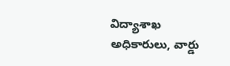విద్యాశాఖ అధికారులు, వార్డు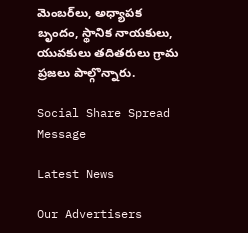మెంబర్‌లు, అధ్యాపక బృందం, స్థానిక నాయకులు, యువకులు తదితరులు గ్రామ ప్రజలు పాల్గొన్నారు.

Social Share Spread Message

Latest News

Our Advertisers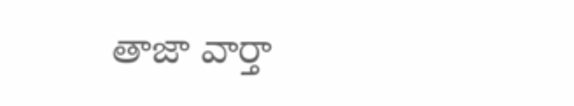తాజా వార్తా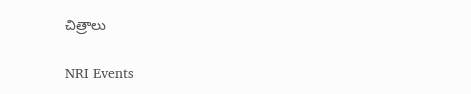చిత్రాలు

NRI Events